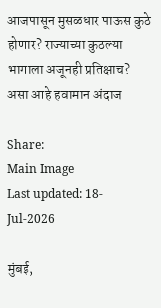आजपासून मुसळधार पाऊस कुठे होणार? राज्याच्या कुठल्या भागाला अजूनही प्रतिक्षाच? असा आहे हवामान अंदाज

Share:
Main Image
Last updated: 18-Jul-2026

मुंबई,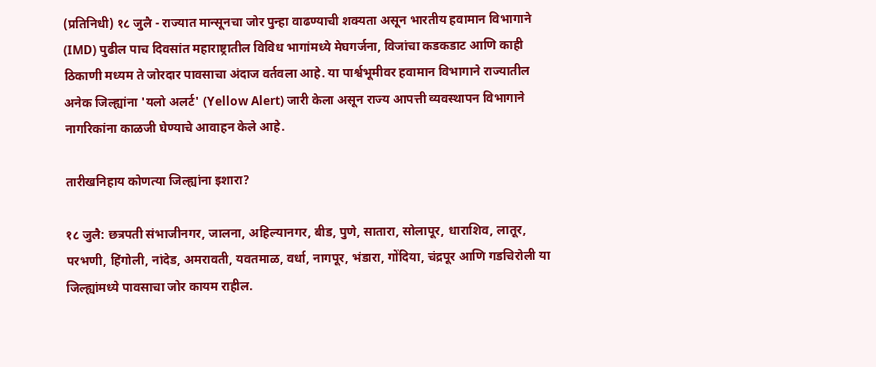(प्रतिनिधी) १८ जुलै - राज्यात मान्सूनचा जोर पुन्हा वाढण्याची शक्यता असून भारतीय हवामान विभागाने (IMD) पुढील पाच दिवसांत महाराष्ट्रातील विविध भागांमध्ये मेघगर्जना, विजांचा कडकडाट आणि काही ठिकाणी मध्यम ते जोरदार पावसाचा अंदाज वर्तवला आहे. या पार्श्वभूमीवर हवामान विभागाने राज्यातील अनेक जिल्ह्यांना 'यलो अलर्ट' (Yellow Alert) जारी केला असून राज्य आपत्ती व्यवस्थापन विभागाने नागरिकांना काळजी घेण्याचे आवाहन केले आहे.

तारीखनिहाय कोणत्या जिल्ह्यांना इशारा?

१८ जुलै: छत्रपती संभाजीनगर, जालना, अहिल्यानगर, बीड, पुणे, सातारा, सोलापूर, धाराशिव, लातूर, परभणी, हिंगोली, नांदेड, अमरावती, यवतमाळ, वर्धा, नागपूर, भंडारा, गोंदिया, चंद्रपूर आणि गडचिरोली या जिल्ह्यांमध्ये पावसाचा जोर कायम राहील.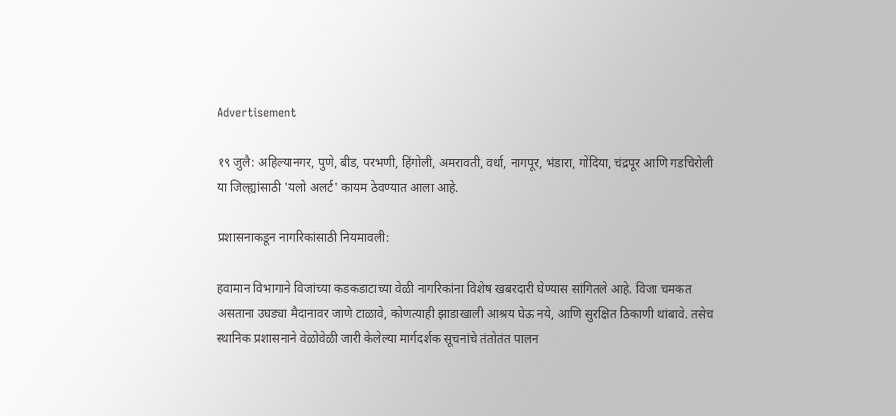Advertisement

१९ जुलै: अहिल्यानगर, पुणे, बीड, परभणी, हिंगोली, अमरावती, वर्धा, नागपूर, भंडारा, गोंदिया, चंद्रपूर आणि गडचिरोली या जिल्ह्यांसाठी 'यलो अलर्ट' कायम ठेवण्यात आला आहे.

प्रशासनाकडून नागरिकांसाठी नियमावली:

हवामान विभागाने विजांच्या कडकडाटाच्या वेळी नागरिकांना विशेष खबरदारी घेण्यास सांगितले आहे. विजा चमकत असताना उघड्या मैदानावर जाणे टाळावे, कोणत्याही झाडाखाली आश्रय घेऊ नये, आणि सुरक्षित ठिकाणी थांबावे. तसेच स्थानिक प्रशासनाने वेळोवेळी जारी केलेल्या मार्गदर्शक सूचनांचे तंतोतंत पालन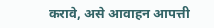करावे, असे आवाहन आपत्ती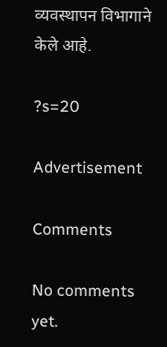व्यवस्थापन विभागाने केले आहे.

?s=20

Advertisement

Comments

No comments yet.